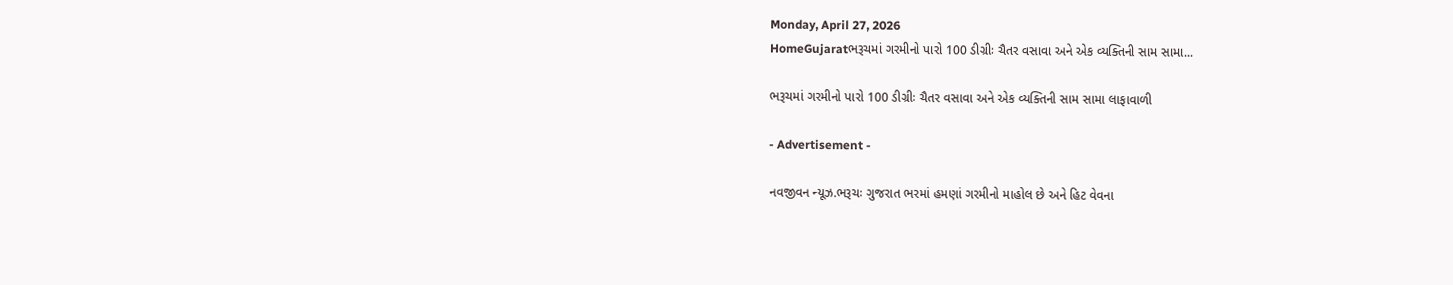Monday, April 27, 2026
HomeGujaratભરૂચમાં ગરમીનો પારો 100 ડીગ્રીઃ ચૈતર વસાવા અને એક વ્યક્તિની સામ સામા...

ભરૂચમાં ગરમીનો પારો 100 ડીગ્રીઃ ચૈતર વસાવા અને એક વ્યક્તિની સામ સામા લાફાવાળી

- Advertisement -

નવજીવન ન્યૂઝ.ભરૂચઃ ગુજરાત ભરમાં હમણાં ગરમીનો માહોલ છે અને હિટ વેવના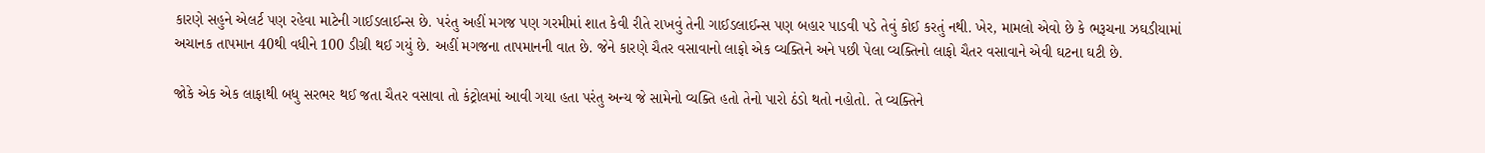કારણે સહુને એલર્ટ પણ રહેવા માટેની ગાઈડલાઈન્સ છે. પરંતુ અહીં મગજ પણ ગરમીમાં શાત કેવી રીતે રાખવું તેની ગાઈડલાઈન્સ પણ બહાર પાડવી પડે તેવું કોઈ કરતું નથી. ખેર, મામલો એવો છે કે ભરૂચના ઝઘડીયામાં અચાનક તાપમાન 40થી વધીને 100 ડીગ્રી થઈ ગયું છે. અહીં મગજના તાપમાનની વાત છે. જેને કારણે ચૈતર વસાવાનો લાફો એક વ્યક્તિને અને પછી પેલા વ્યક્તિનો લાફો ચૈતર વસાવાને એવી ઘટના ઘટી છે.

જોકે એક એક લાફાથી બધુ સરભર થઈ જતા ચૈતર વસાવા તો કંટ્રોલમાં આવી ગયા હતા પરંતુ અન્ય જે સામેનો વ્યક્તિ હતો તેનો પારો ઠંડો થતો નહોતો. તે વ્યક્તિને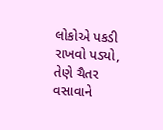લોકોએ પકડી રાખવો પડ્યો, તેણે ચૈતર વસાવાને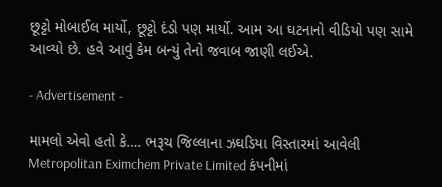છૂટ્ટો મોબાઈલ માર્યો, છૂટ્ટો દંડો પણ માર્યો. આમ આ ઘટનાનો વીડિયો પણ સામે આવ્યો છે. હવે આવું કેમ બન્યું તેનો જવાબ જાણી લઈએ.

- Advertisement -

મામલો એવો હતો કે…. ભરૂચ જિલ્લાના ઝઘડિયા વિસ્તારમાં આવેલી Metropolitan Eximchem Private Limited કંપનીમાં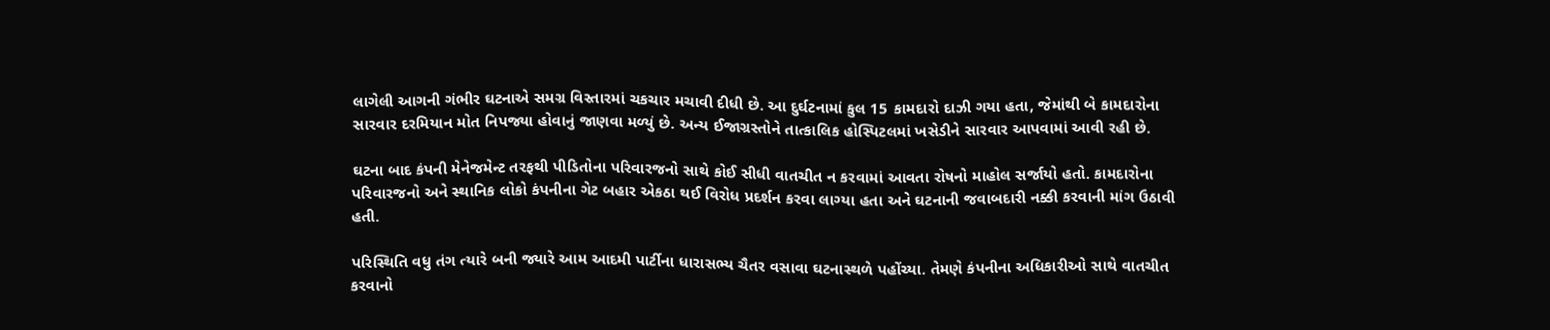લાગેલી આગની ગંભીર ઘટનાએ સમગ્ર વિસ્તારમાં ચકચાર મચાવી દીધી છે. આ દુર્ઘટનામાં કુલ 15 કામદારો દાઝી ગયા હતા, જેમાંથી બે કામદારોના સારવાર દરમિયાન મોત નિપજ્યા હોવાનું જાણવા મળ્યું છે. અન્ય ઈજાગ્રસ્તોને તાત્કાલિક હોસ્પિટલમાં ખસેડીને સારવાર આપવામાં આવી રહી છે.

ઘટના બાદ કંપની મેનેજમેન્ટ તરફથી પીડિતોના પરિવારજનો સાથે કોઈ સીધી વાતચીત ન કરવામાં આવતા રોષનો માહોલ સર્જાયો હતો. કામદારોના પરિવારજનો અને સ્થાનિક લોકો કંપનીના ગેટ બહાર એકઠા થઈ વિરોધ પ્રદર્શન કરવા લાગ્યા હતા અને ઘટનાની જવાબદારી નક્કી કરવાની માંગ ઉઠાવી હતી.

પરિસ્થિતિ વધુ તંગ ત્યારે બની જ્યારે આમ આદમી પાર્ટીના ધારાસભ્ય ચૈતર વસાવા ઘટનાસ્થળે પહોંચ્યા. તેમણે કંપનીના અધિકારીઓ સાથે વાતચીત કરવાનો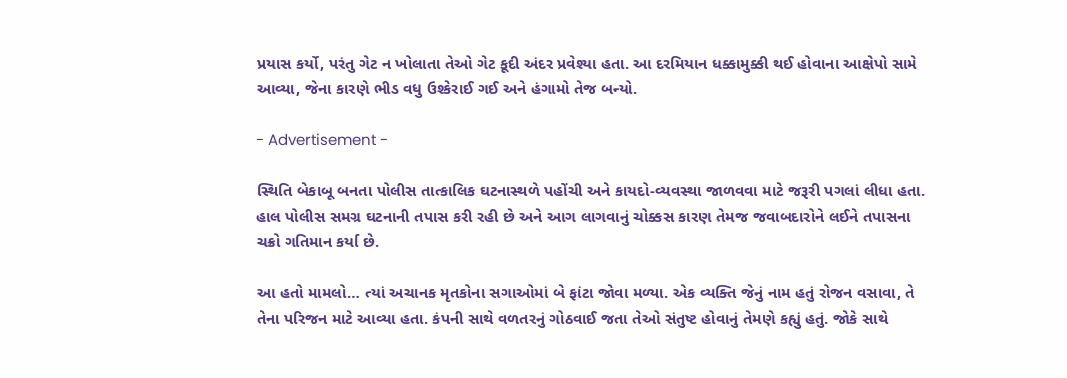પ્રયાસ કર્યો, પરંતુ ગેટ ન ખોલાતા તેઓ ગેટ કૂદી અંદર પ્રવેશ્યા હતા. આ દરમિયાન ધક્કામુક્કી થઈ હોવાના આક્ષેપો સામે આવ્યા, જેના કારણે ભીડ વધુ ઉશ્કેરાઈ ગઈ અને હંગામો તેજ બન્યો.

- Advertisement -

સ્થિતિ બેકાબૂ બનતા પોલીસ તાત્કાલિક ઘટનાસ્થળે પહોંચી અને કાયદો-વ્યવસ્થા જાળવવા માટે જરૂરી પગલાં લીધા હતા. હાલ પોલીસ સમગ્ર ઘટનાની તપાસ કરી રહી છે અને આગ લાગવાનું ચોક્કસ કારણ તેમજ જવાબદારોને લઈને તપાસના ચક્રો ગતિમાન કર્યા છે.

આ હતો મામલો… ત્યાં અચાનક મૃતકોના સગાઓમાં બે ફાંટા જોવા મળ્યા. એક વ્યક્તિ જેનું નામ હતું રોજન વસાવા, તે તેના પરિજન માટે આવ્યા હતા. કંપની સાથે વળતરનું ગોઠવાઈ જતા તેઓ સંતુષ્ટ હોવાનું તેમણે કહ્યું હતું. જોકે સાથે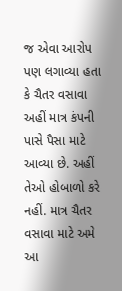જ એવા આરોપ પણ લગાવ્યા હતા કે ચૈતર વસાવા અહીં માત્ર કંપની પાસે પૈસા માટે આવ્યા છે. અહીં તેઓ હોબાળો કરે નહીં. માત્ર ચૈતર વસાવા માટે અમે આ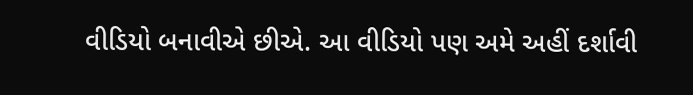વીડિયો બનાવીએ છીએ. આ વીડિયો પણ અમે અહીં દર્શાવી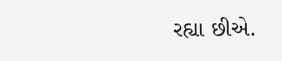રહ્યા છીએ.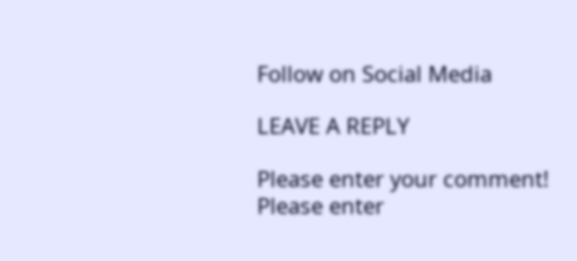Follow on Social Media

LEAVE A REPLY

Please enter your comment!
Please enter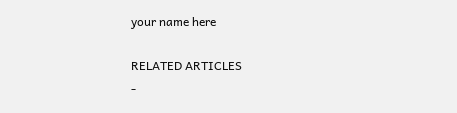your name here

RELATED ARTICLES
-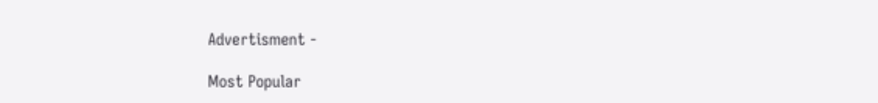Advertisment -

Most Popular